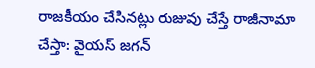రాజకీయం చేసినట్లు రుజువు చేస్తే రాజీనామా చేస్తా: వైయస్ జగన్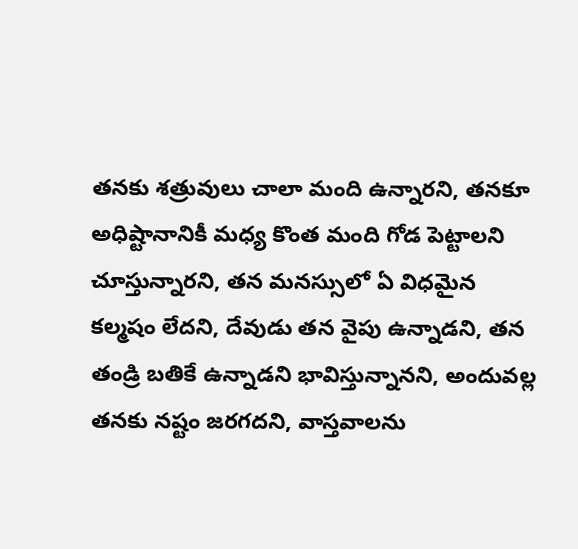తనకు శత్రువులు చాలా మంది ఉన్నారని, తనకూ అధిష్టానానికీ మధ్య కొంత మంది గోడ పెట్టాలని చూస్తున్నారని, తన మనస్సులో ఏ విధమైన కల్మషం లేదని, దేవుడు తన వైపు ఉన్నాడని, తన తండ్రి బతికే ఉన్నాడని భావిస్తున్నానని, అందువల్ల తనకు నష్టం జరగదని, వాస్తవాలను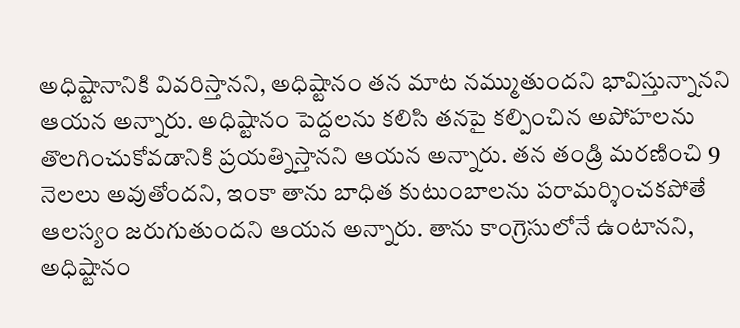అధిష్టానానికి వివరిస్తానని, అధిష్టానం తన మాట నమ్ముతుందని భావిస్తున్నానని ఆయన అన్నారు. అధిష్టానం పెద్దలను కలిసి తనపై కల్పించిన అపోహలను తొలగించుకోవడానికి ప్రయత్నిస్తానని ఆయన అన్నారు. తన తండ్రి మరణించి 9 నెలలు అవుతోందని, ఇంకా తాను బాధిత కుటుంబాలను పరామర్శించకపోతే ఆలస్యం జరుగుతుందని ఆయన అన్నారు. తాను కాంగ్రెసులోనే ఉంటానని, అధిష్టానం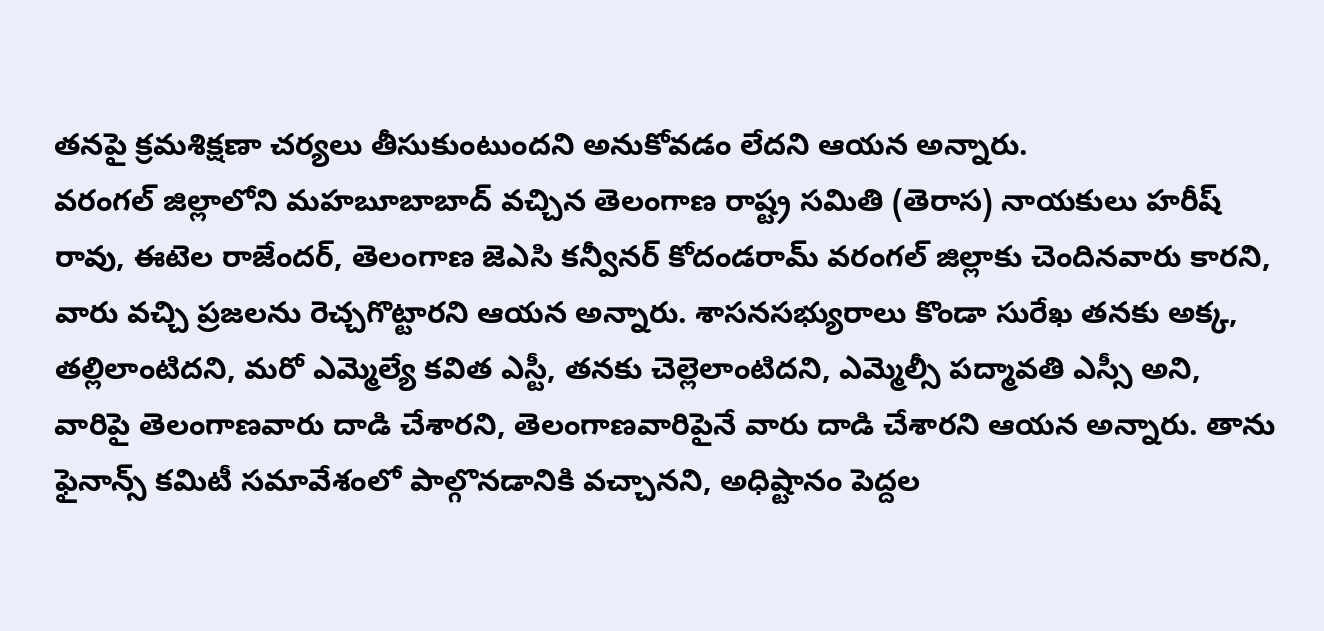తనపై క్రమశిక్షణా చర్యలు తీసుకుంటుందని అనుకోవడం లేదని ఆయన అన్నారు.
వరంగల్ జిల్లాలోని మహబూబాబాద్ వచ్చిన తెలంగాణ రాష్ట్ర సమితి (తెరాస) నాయకులు హరీష్ రావు, ఈటెల రాజేందర్, తెలంగాణ జెఎసి కన్వీనర్ కోదండరామ్ వరంగల్ జిల్లాకు చెందినవారు కారని, వారు వచ్చి ప్రజలను రెచ్చగొట్టారని ఆయన అన్నారు. శాసనసభ్యురాలు కొండా సురేఖ తనకు అక్క, తల్లిలాంటిదని, మరో ఎమ్మెల్యే కవిత ఎస్టీ, తనకు చెల్లెలాంటిదని, ఎమ్మెల్సీ పద్మావతి ఎస్సీ అని, వారిపై తెలంగాణవారు దాడి చేశారని, తెలంగాణవారిపైనే వారు దాడి చేశారని ఆయన అన్నారు. తాను ఫైనాన్స్ కమిటీ సమావేశంలో పాల్గొనడానికి వచ్చానని, అధిష్టానం పెద్దల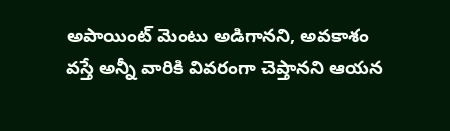అపాయింట్ మెంటు అడిగానని, అవకాశం వస్తే అన్నీ వారికి వివరంగా చెప్తానని ఆయన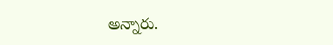అన్నారు.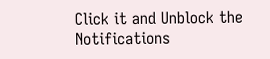Click it and Unblock the Notifications